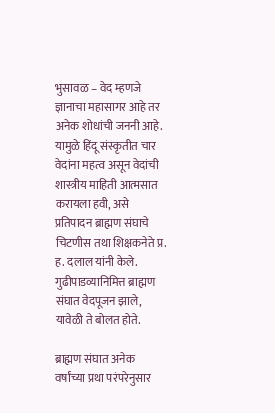भुसावळ – वेद म्हणजे ज्ञानाचा महासागर आहे तर अनेक शोधांची जननी आहे. यामुळे हिंदू संस्कृतीत चार वेदांना महत्व असून वेदांची शास्त्रीय माहिती आत्मसात करायला हवी, असे प्रतिपादन ब्राह्मण संघाचे चिटणीस तथा शिक्षकनेते प्र. ह. दलाल यांनी केले. गुढीपाडव्यानिमित्त ब्राह्मण संघात वेदपूजन झाले, यावेळी ते बोलत होते.

ब्राह्मण संघात अनेक वर्षांच्या प्रथा परंपरेनुसार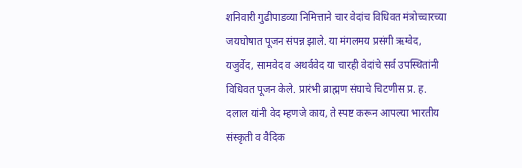शनिवारी गुढीपाडव्या निमित्ताने चार वेदांच विधिवत मंत्रोच्चारच्या जयघोषात पूजन संपन्न झाले. या मंगलमय प्रसंगी ऋग्वेद, यजुर्वेद, सामवेद व अथर्ववेद या चारही वेदांचे सर्व उपस्थितांनी विधिवत पूजन केले. प्रारंभी ब्राह्मण संघाचे चिटणीस प्र. ह. दलाल यांनी वेद म्हणजे काय, ते स्पष्ट करून आपल्या भारतीय संस्कृती व वैदिक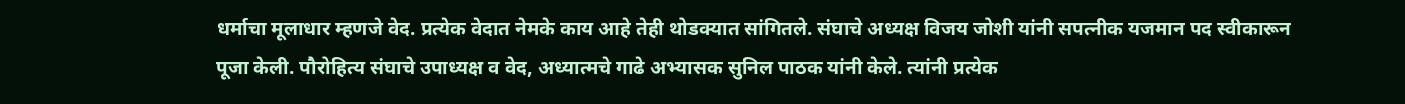धर्माचा मूलाधार म्हणजे वेद. प्रत्येक वेदात नेमके काय आहे तेही थोडक्यात सांगितले. संघाचे अध्यक्ष विजय जोशी यांनी सपत्नीक यजमान पद स्वीकारून पूजा केली. पौरोहित्य संघाचे उपाध्यक्ष व वेद, अध्यात्मचे गाढे अभ्यासक सुनिल पाठक यांनी केले. त्यांनी प्रत्येक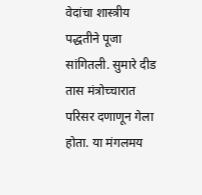वेदांचा शास्त्रीय पद्धतीने पूजा सांगितली. सुमारे दीड तास मंत्रोच्चारात परिसर दणाणून गेला होता. या मंगलमय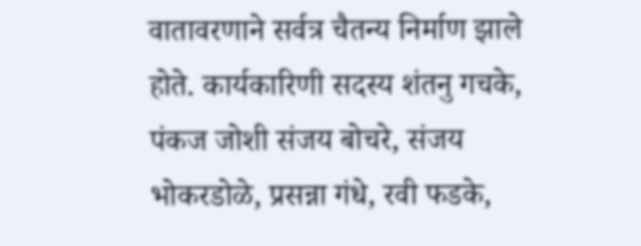वातावरणाने सर्वत्र चैतन्य निर्माण झाले होते. कार्यकारिणी सदस्य शंतनु गचके, पंकज जोशी संजय बोचरे, संजय भोकरडोळे, प्रसन्ना गंधे, रवी फडके,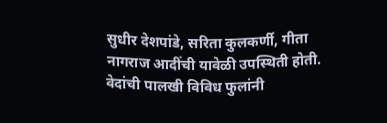सुधीर देशपांडे, सरिता कुलकर्णी, गीता नागराज आदींची यावेळी उपस्थिती होती. वेदांची पालखी विविध फुलांनी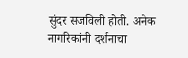सुंदर सजविली होती. अनेक नागरिकांनी दर्शनाचा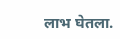लाभ घेतला.